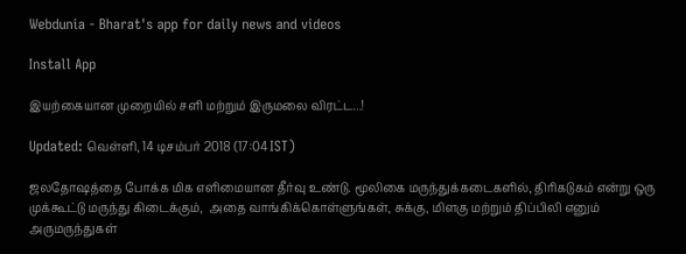Webdunia - Bharat's app for daily news and videos

Install App

இயற்கையான முறையில் சளி மற்றும் இருமலை விரட்ட...!

Updated: வெள்ளி, 14 டிசம்பர் 2018 (17:04 IST)

ஜலதோஷத்தை போக்க மிக எளிமையான தீர்வு உண்டு. மூலிகை மருந்துக்கடைகளில், திரிகடுகம் என்று ஒரு முக்கூட்டு மருந்து கிடைக்கும்,  அதை வாங்கிக்கொள்ளுங்கள், சுக்கு, மிளகு மற்றும் திப்பிலி எனும் அருமருந்துகள்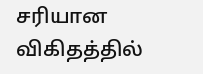சரியான விகிதத்தில்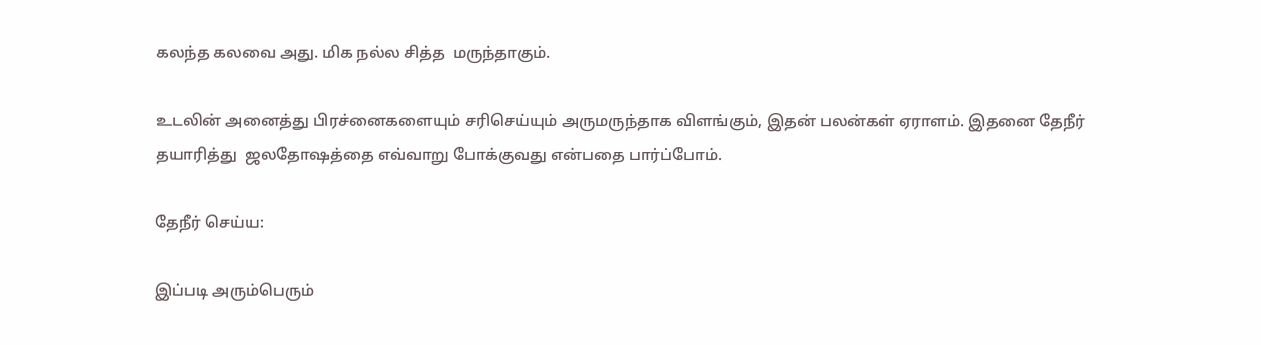கலந்த கலவை அது. மிக நல்ல சித்த  மருந்தாகும்.

உடலின் அனைத்து பிரச்னைகளையும் சரிசெய்யும் அருமருந்தாக விளங்கும், இதன் பலன்கள் ஏராளம். இதனை தேநீர் தயாரித்து  ஜலதோஷத்தை எவ்வாறு போக்குவது என்பதை பார்ப்போம்.

தேநீர் செய்ய:

இப்படி அரும்பெரும்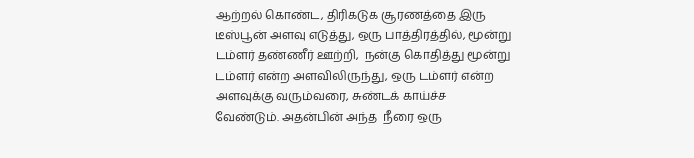ஆற்றல் கொண்ட, திரிகடுக சூரணத்தை இரு டீஸ்பூன் அளவு எடுத்து, ஒரு பாத்திரத்தில், மூன்று டம்ளர் தண்ணீர் ஊற்றி,  நன்கு கொதித்து மூன்று டம்ளர் என்ற அளவிலிருந்து, ஒரு டம்ளர் என்ற அளவுக்கு வரும்வரை, சுண்டக் காய்ச்ச வேண்டும். அதன்பின் அந்த  நீரை ஒரு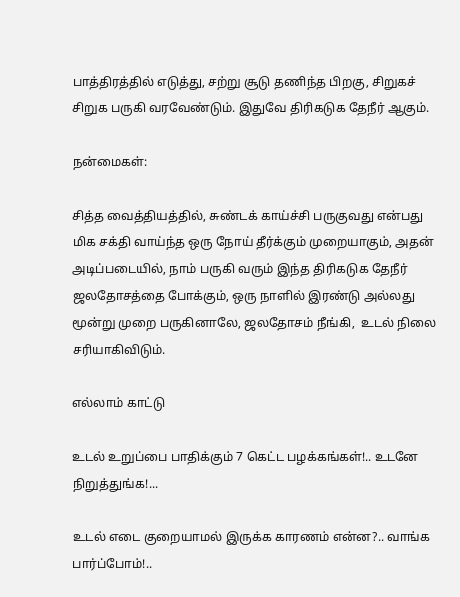பாத்திரத்தில் எடுத்து, சற்று சூடு தணிந்த பிறகு, சிறுகச் சிறுக பருகி வரவேண்டும். இதுவே திரிகடுக தேநீர் ஆகும்.

நன்மைகள்:

சித்த வைத்தியத்தில், சுண்டக் காய்ச்சி பருகுவது என்பது மிக சக்தி வாய்ந்த ஒரு நோய் தீர்க்கும் முறையாகும், அதன் அடிப்படையில், நாம் பருகி வரும் இந்த திரிகடுக தேநீர் ஜலதோசத்தை போக்கும், ஒரு நாளில் இரண்டு அல்லது மூன்று முறை பருகினாலே, ஜலதோசம் நீங்கி,  உடல் நிலை சரியாகிவிடும்.

எல்லாம் காட்டு

உடல் உறுப்பை பாதிக்கும் 7 கெட்ட பழக்கங்கள்!.. உடனே நிறுத்துங்க!...

உடல் எடை குறையாமல் இருக்க காரணம் என்ன?.. வாங்க பார்ப்போம்!..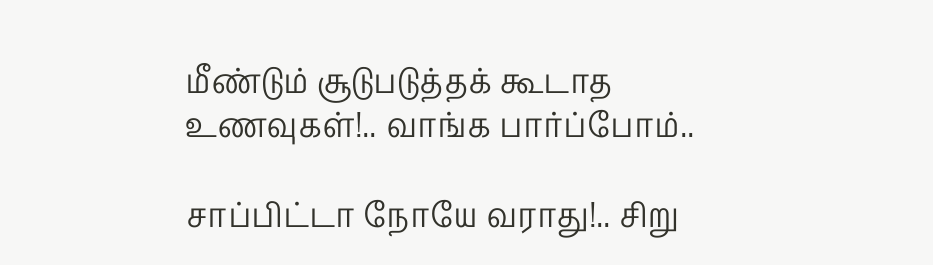மீண்டும் சூடுபடுத்தக் கூடாத உணவுகள்!.. வாங்க பார்ப்போம்..

சாப்பிட்டா நோயே வராது!.. சிறு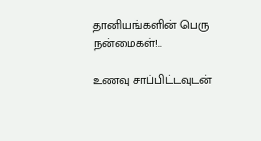தானியங்களின் பெரு நன்மைகள்!..

உணவு சாப்பிட்டவுடன்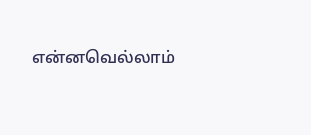என்னவெல்லாம்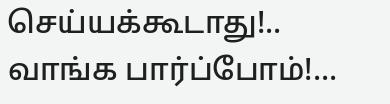செய்யக்கூடாது!.. வாங்க பார்ப்போம்!...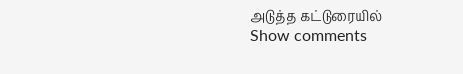அடுத்த கட்டுரையில்
Show comments